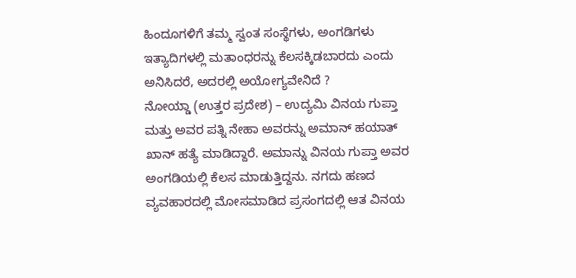ಹಿಂದೂಗಳಿಗೆ ತಮ್ಮ ಸ್ವಂತ ಸಂಸ್ಥೆಗಳು, ಅಂಗಡಿಗಳು ಇತ್ಯಾದಿಗಳಲ್ಲಿ ಮತಾಂಧರನ್ನು ಕೆಲಸಕ್ಕಿಡಬಾರದು ಎಂದು ಅನಿಸಿದರೆ, ಅದರಲ್ಲಿ ಅಯೋಗ್ಯವೇನಿದೆ ?
ನೋಯ್ಡಾ (ಉತ್ತರ ಪ್ರದೇಶ) – ಉದ್ಯಮಿ ವಿನಯ ಗುಪ್ತಾ ಮತ್ತು ಅವರ ಪತ್ನಿ ನೇಹಾ ಅವರನ್ನು ಅಮಾನ್ ಹಯಾತ್ ಖಾನ್ ಹತ್ಯೆ ಮಾಡಿದ್ದಾರೆ. ಅಮಾನ್ನು ವಿನಯ ಗುಪ್ತಾ ಅವರ ಅಂಗಡಿಯಲ್ಲಿ ಕೆಲಸ ಮಾಡುತ್ತಿದ್ದನು. ನಗದು ಹಣದ ವ್ಯವಹಾರದಲ್ಲಿ ಮೋಸಮಾಡಿದ ಪ್ರಸಂಗದಲ್ಲಿ ಆತ ವಿನಯ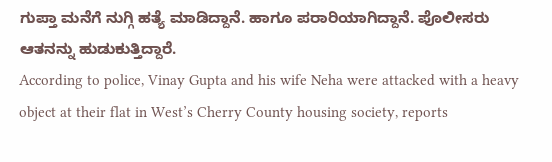ಗುಪ್ತಾ ಮನೆಗೆ ನುಗ್ಗಿ ಹತ್ಯೆ ಮಾಡಿದ್ದಾನೆ. ಹಾಗೂ ಪರಾರಿಯಾಗಿದ್ದಾನೆ. ಪೊಲೀಸರು ಆತನನ್ನು ಹುಡುಕುತ್ತಿದ್ದಾರೆ.
According to police, Vinay Gupta and his wife Neha were attacked with a heavy object at their flat in West’s Cherry County housing society, reports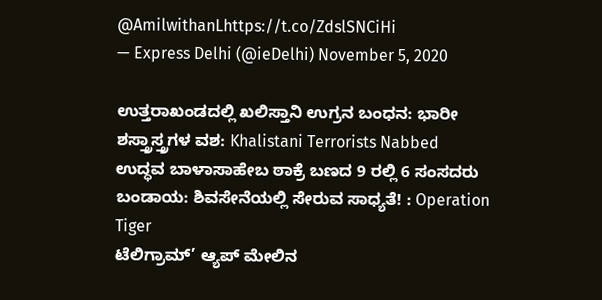@AmilwithanLhttps://t.co/ZdslSNCiHi
— Express Delhi (@ieDelhi) November 5, 2020

ಉತ್ತರಾಖಂಡದಲ್ಲಿ ಖಲಿಸ್ತಾನಿ ಉಗ್ರನ ಬಂಧನ: ಭಾರೀ ಶಸ್ತ್ರಾಸ್ತ್ರಗಳ ವಶ: Khalistani Terrorists Nabbed
ಉದ್ಧವ ಬಾಳಾಸಾಹೇಬ ಠಾಕ್ರೆ ಬಣದ 9 ರಲ್ಲಿ 6 ಸಂಸದರು ಬಂಡಾಯ: ಶಿವಸೇನೆಯಲ್ಲಿ ಸೇರುವ ಸಾಧ್ಯತೆ! : Operation Tiger
ಟೆಲಿಗ್ರಾಮ್’ ಆ್ಯಪ್ ಮೇಲಿನ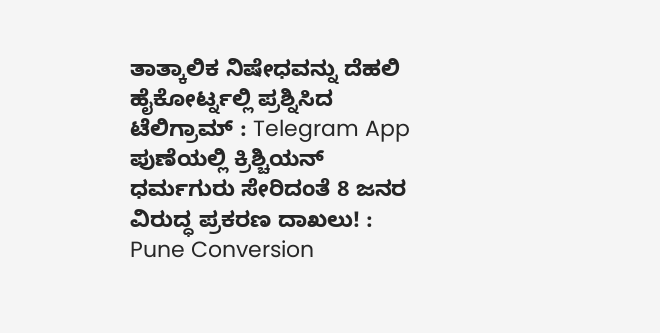ತಾತ್ಕಾಲಿಕ ನಿಷೇಧವನ್ನು ದೆಹಲಿ ಹೈಕೋರ್ಟ್ನಲ್ಲಿ ಪ್ರಶ್ನಿಸಿದ ಟೆಲಿಗ್ರಾಮ್ : Telegram App
ಪುಣೆಯಲ್ಲಿ ಕ್ರಿಶ್ಚಿಯನ್ ಧರ್ಮಗುರು ಸೇರಿದಂತೆ 8 ಜನರ ವಿರುದ್ಧ ಪ್ರಕರಣ ದಾಖಲು! : Pune Conversion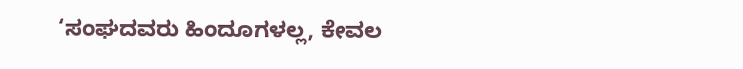‘ಸಂಘದವರು ಹಿಂದೂಗಳಲ್ಲ, ಕೇವಲ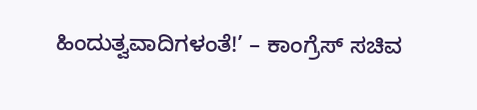ಹಿಂದುತ್ವವಾದಿಗಳಂತೆ!’ – ಕಾಂಗ್ರೆಸ್ ಸಚಿವ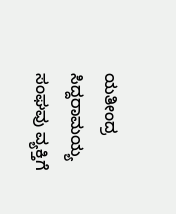ಯತೀಂದ್ರ ಸಿದ್ದರಾಮಯ್ಯ
ಸಂಘವು ವ್ಯಕ್ತಿಗೆ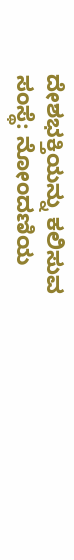ದೇಶಭಕ್ತಿಯನ್ನು ಕಲಿಸುವ ಸಂಸ್ಥೆ: ನೋಂದಣಿಯ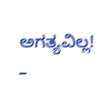ಅಗತ್ಯವಿಲ್ಲ! –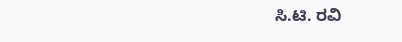ಸಿ.ಟಿ. ರವಿ